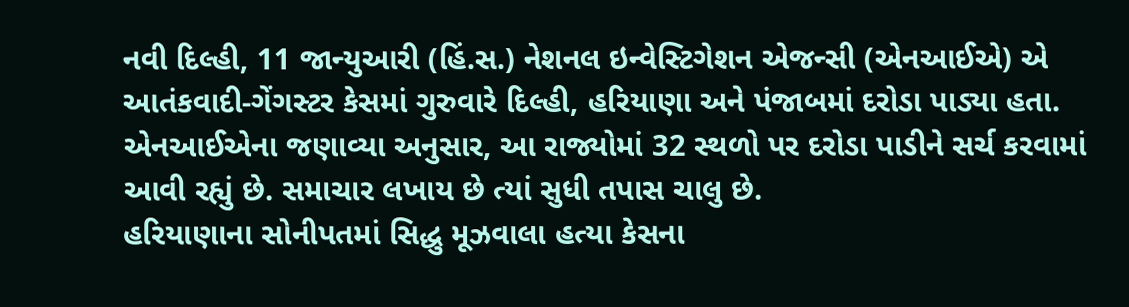નવી દિલ્હી, 11 જાન્યુઆરી (હિં.સ.) નેશનલ ઇન્વેસ્ટિગેશન એજન્સી (એનઆઈએ) એ આતંકવાદી-ગેંગસ્ટર કેસમાં ગુરુવારે દિલ્હી, હરિયાણા અને પંજાબમાં દરોડા પાડ્યા હતા.
એનઆઈએના જણાવ્યા અનુસાર, આ રાજ્યોમાં 32 સ્થળો પર દરોડા પાડીને સર્ચ કરવામાં આવી રહ્યું છે. સમાચાર લખાય છે ત્યાં સુધી તપાસ ચાલુ છે.
હરિયાણાના સોનીપતમાં સિદ્ધુ મૂઝવાલા હત્યા કેસના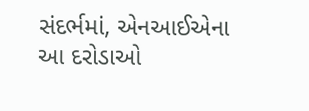સંદર્ભમાં, એનઆઈએના આ દરોડાઓ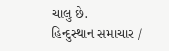ચાલુ છે.
હિન્દુસ્થાન સમાચાર /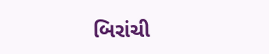બિરાંચી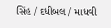સિંહ / દધીબલ / માધવી